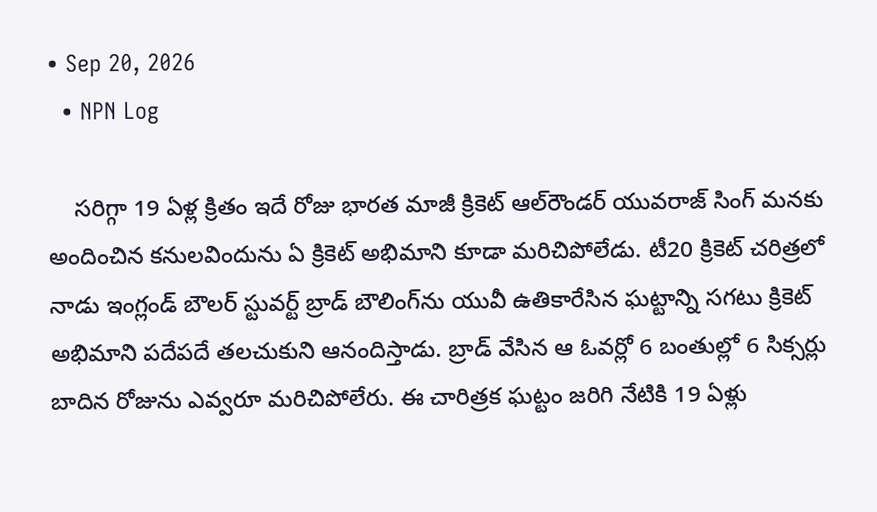• Sep 20, 2026
  • NPN Log

    సరిగ్గా 19 ఏళ్ల క్రితం ఇదే రోజు భారత మాజీ క్రికెట్ ఆల్‌రౌండర్ యువరాజ్ సింగ్ మనకు అందించిన కనులవిందును ఏ క్రికెట్ అభిమాని కూడా మరిచిపోలేడు. టీ20 క్రికెట్ చరిత్రలో నాడు ఇంగ్లండ్ బౌలర్ స్టువర్ట్ బ్రాడ్ బౌలింగ్‌ను యువీ ఉతికారేసిన ఘట్టాన్ని సగటు క్రికెట్ అభిమాని పదేపదే తలచుకుని ఆనందిస్తాడు. బ్రాడ్ వేసిన ఆ ఓవర్లో 6 బంతుల్లో 6 సిక్సర్లు బాదిన రోజును ఎవ్వరూ మరిచిపోలేరు. ఈ చారిత్రక ఘట్టం జరిగి నేటికి 19 ఏళ్లు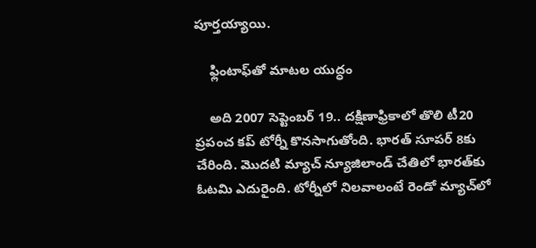పూర్తయ్యాయి.

    ఫ్లింటాఫ్‌తో మాటల యుద్ధం

    అది 2007 సెప్టెంబర్ 19.. దక్షిణాఫ్రికాలో తొలి టీ20 ప్రపంచ కప్ టోర్నీ కొనసాగుతోంది. భారత్ సూపర్ 8కు చేరింది. మొదటి మ్యాచ్ న్యూజిలాండ్ చేతిలో భారత్‌‌కు ఓటమి ఎదురైంది. టోర్నీలో నిలవాలంటే రెండో మ్యాచ్‌లో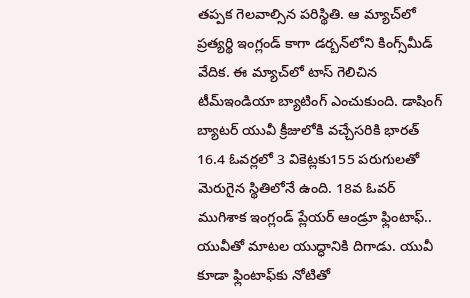తప్పక గెలవాల్సిన పరిస్థితి. ఆ మ్యాచ్‌లో ప్రత్యర్థి ఇంగ్లండ్ కాగా డర్బన్‌లోని కింగ్స్‌మీడ్ వేదిక. ఈ మ్యాచ్‌లో టాస్ గెలిచిన టీమ్ఇండియా బ్యాటింగ్ ఎంచుకుంది. డాషింగ్ బ్యాటర్ యువీ క్రీజులోకి వచ్చేసరికి భారత్ 16.4 ఓవర్లలో 3 వికెట్లకు155 పరుగులతో మెరుగైన స్థితిలోనే ఉంది. 18వ ఓవర్ ముగిశాక ఇంగ్లండ్ ప్లేయర్ ఆండ్రూ ఫ్లింటాఫ్.. యువీతో మాటల యుద్ధానికి దిగాడు. యువీ కూడా ఫ్లింటాఫ్‌కు నోటితో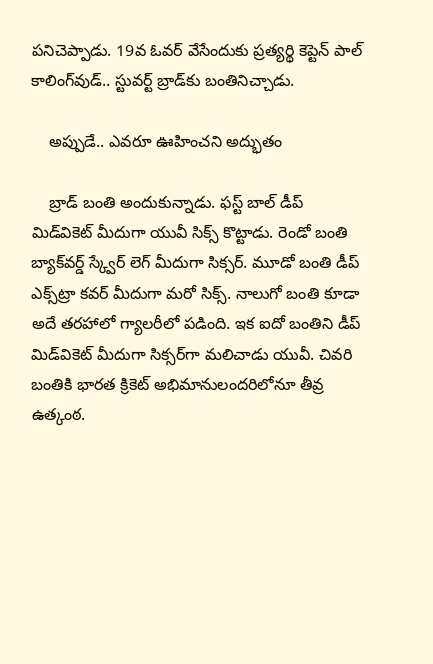పనిచెప్పాడు. 19వ ఓవర్ వేసేందుకు ప్రత్యర్థి కెప్టెన్ పాల్ కాలింగ్‌వుడ్.. స్టువర్ట్ బ్రాడ్‌కు బంతినిచ్చాడు.

    అప్పుడే.. ఎవరూ ఊహించని అద్భుతం

    బ్రాడ్ బంతి అందుకున్నాడు. ఫస్ట్ బాల్ డీప్ మిడ్‌వికెట్ మీదుగా యువీ సిక్స్ కొట్టాడు. రెండో బంతి బ్యాక్‌వర్డ్ స్క్వేర్ లెగ్ మీదుగా సిక్సర్. మూడో బంతి డీప్ ఎక్స్‌ట్రా కవర్ మీదుగా మరో సిక్స్. నాలుగో బంతి కూడా అదే తరహాలో గ్యాలరీలో పడింది. ఇక ఐదో బంతిని డీప్ మిడ్‌వికెట్ మీదుగా సిక్సర్‌గా మలిచాడు యువీ. చివరి బంతికి భారత క్రికెట్ అభిమానులందరిలోనూ తీవ్ర ఉత్కంఠ.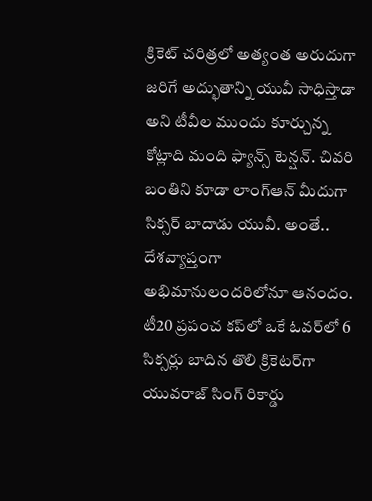క్రికెట్‌ చరిత్రలో అత్యంత అరుదుగా జరిగే అద్భుతాన్ని యువీ సాధిస్తాడా అని టీవీల ముందు కూర్చున్న కోట్లాది మంది ఫ్యాన్స్ టెన్షన్. చివరి బంతిని కూడా లాంగ్‌ఆన్ మీదుగా సిక్సర్ బాదాడు యువీ. అంతే.. దేశవ్యాప్తంగా అభిమానులందరిలోనూ ఆనందం. టీ20 ప్రపంచ కప్‌లో ఒకే ఓవర్‌లో 6 సిక్సర్లు బాదిన తొలి క్రికెటర్‌గా యువరాజ్ సింగ్ రికార్డు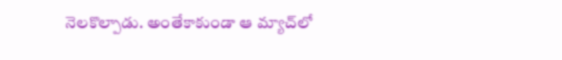నెలకొల్పాడు. అంతేకాకుండా ఆ మ్యాచ్‌లో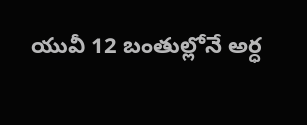యువీ 12 బంతుల్లోనే అర్ధ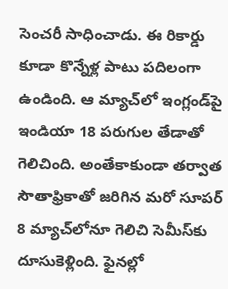సెంచరీ సాధించాడు. ఈ రికార్డు కూడా కొన్నేళ్ల పాటు పదిలంగా ఉండింది. ఆ మ్యాచ్‌లో ఇంగ్లండ్‌పై ఇండియా 18 పరుగుల తేడాతో గెలిచింది. అంతేకాకుండా తర్వాత సౌతాఫ్రికాతో జరిగిన మరో సూపర్ 8 మ్యాచ్‌లోనూ గెలిచి సెమీస్‌కు దూసుకెళ్లింది. ఫైనల్లో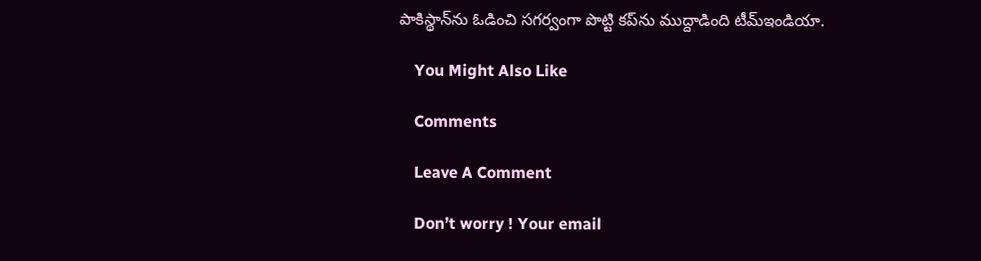పాకిస్థాన్‌ను ఓడించి సగర్వంగా పొట్టి కప్‌ను ముద్దాడింది టీమ్ఇండియా.

    You Might Also Like

    Comments

    Leave A Comment

    Don’t worry ! Your email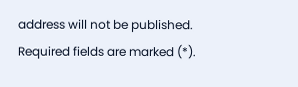address will not be published. Required fields are marked (*).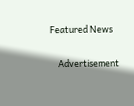Featured News

    Advertisement